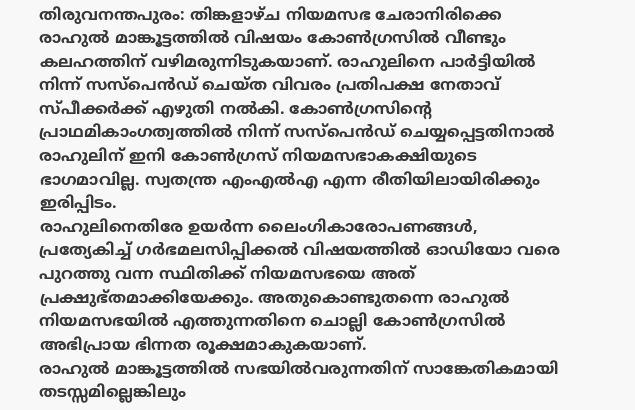തിരുവനന്തപുരം: തിങ്കളാഴ്ച നിയമസഭ ചേരാനിരിക്കെ രാഹുൽ മാങ്കൂട്ടത്തിൽ വിഷയം കോൺഗ്രസിൽ വീണ്ടും കലഹത്തിന് വഴിമരുന്നിടുകയാണ്. രാഹുലിനെ പാർട്ടിയിൽ നിന്ന് സസ്പെൻഡ് ചെയ്ത വിവരം പ്രതിപക്ഷ നേതാവ് സ്പീക്കർക്ക് എഴുതി നൽകി. കോൺഗ്രസിന്റെ പ്രാഥമികാംഗത്വത്തിൽ നിന്ന് സസ്പെൻഡ് ചെയ്യപ്പെട്ടതിനാൽ രാഹുലിന് ഇനി കോൺഗ്രസ് നിയമസഭാകക്ഷിയുടെ ഭാഗമാവില്ല. സ്വതന്ത്ര എംഎൽഎ എന്ന രീതിയിലായിരിക്കും ഇരിപ്പിടം.
രാഹുലിനെതിരേ ഉയർന്ന ലൈംഗികാരോപണങ്ങൾ, പ്രത്യേകിച്ച് ഗർഭമലസിപ്പിക്കൽ വിഷയത്തിൽ ഓഡിയോ വരെ പുറത്തു വന്ന സ്ഥിതിക്ക് നിയമസഭയെ അത് പ്രക്ഷുഭ്തമാക്കിയേക്കും. അതുകൊണ്ടുതന്നെ രാഹുൽ നിയമസഭയിൽ എത്തുന്നതിനെ ചൊല്ലി കോൺഗ്രസിൽ അഭിപ്രായ ഭിന്നത രൂക്ഷമാകുകയാണ്.
രാഹുൽ മാങ്കൂട്ടത്തിൽ സഭയിൽവരുന്നതിന് സാങ്കേതികമായി തടസ്സമില്ലെങ്കിലും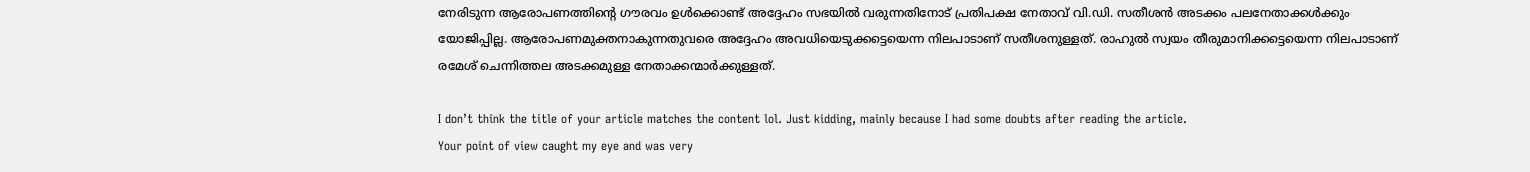നേരിടുന്ന ആരോപണത്തിന്റെ ഗൗരവം ഉൾക്കൊണ്ട് അദ്ദേഹം സഭയിൽ വരുന്നതിനോട് പ്രതിപക്ഷ നേതാവ് വി.ഡി. സതീശൻ അടക്കം പലനേതാക്കൾക്കും യോജിപ്പില്ല. ആരോപണമുക്തനാകുന്നതുവരെ അദ്ദേഹം അവധിയെടുക്കട്ടെയെന്ന നിലപാടാണ് സതീശനുള്ളത്. രാഹുൽ സ്വയം തീരുമാനിക്കട്ടെയെന്ന നിലപാടാണ് രമേശ് ചെന്നിത്തല അടക്കമുള്ള നേതാക്കന്മാർക്കുള്ളത്.

I don’t think the title of your article matches the content lol. Just kidding, mainly because I had some doubts after reading the article.
Your point of view caught my eye and was very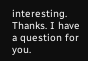interesting. Thanks. I have a question for you.